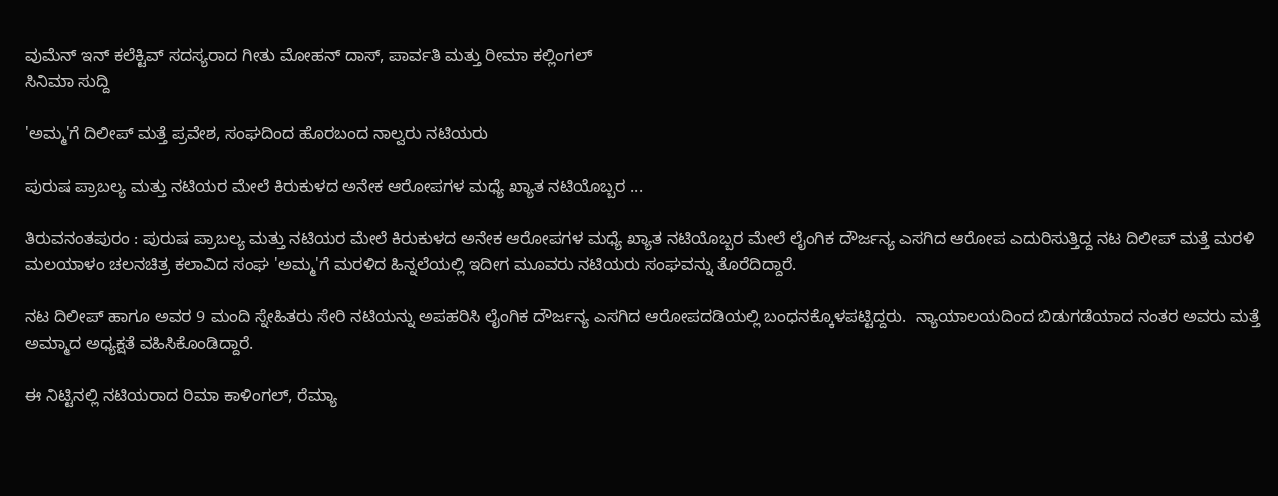ವುಮೆನ್ ಇನ್ ಕಲೆಕ್ಟಿವ್ ಸದಸ್ಯರಾದ ಗೀತು ಮೋಹನ್ ದಾಸ್, ಪಾರ್ವತಿ ಮತ್ತು ರೀಮಾ ಕಲ್ಲಿಂಗಲ್
ಸಿನಿಮಾ ಸುದ್ದಿ

'ಅಮ್ಮ'ಗೆ ದಿಲೀಪ್ ಮತ್ತೆ ಪ್ರವೇಶ, ಸಂಘದಿಂದ ಹೊರಬಂದ ನಾಲ್ವರು ನಟಿಯರು

ಪುರುಷ ಪ್ರಾಬಲ್ಯ ಮತ್ತು ನಟಿಯರ ಮೇಲೆ ಕಿರುಕುಳದ ಅನೇಕ ಆರೋಪಗಳ ಮಧ್ಯೆ ಖ್ಯಾತ ನಟಿಯೊಬ್ಬರ ...

ತಿರುವನಂತಪುರಂ : ಪುರುಷ ಪ್ರಾಬಲ್ಯ ಮತ್ತು ನಟಿಯರ ಮೇಲೆ ಕಿರುಕುಳದ ಅನೇಕ ಆರೋಪಗಳ ಮಧ್ಯೆ ಖ್ಯಾತ ನಟಿಯೊಬ್ಬರ ಮೇಲೆ ಲೈಂಗಿಕ ದೌರ್ಜನ್ಯ ಎಸಗಿದ ಆರೋಪ ಎದುರಿಸುತ್ತಿದ್ದ ನಟ ದಿಲೀಪ್ ಮತ್ತೆ ಮರಳಿ  ಮಲಯಾಳಂ ಚಲನಚಿತ್ರ ಕಲಾವಿದ ಸಂಘ 'ಅಮ್ಮ'ಗೆ ಮರಳಿದ ಹಿನ್ನಲೆಯಲ್ಲಿ ಇದೀಗ ಮೂವರು ನಟಿಯರು ಸಂಘವನ್ನು ತೊರೆದಿದ್ದಾರೆ.

ನಟ ದಿಲೀಪ್ ಹಾಗೂ ಅವರ 9 ಮಂದಿ ಸ್ನೇಹಿತರು ಸೇರಿ ನಟಿಯನ್ನು ಅಪಹರಿಸಿ ಲೈಂಗಿಕ ದೌರ್ಜನ್ಯ ಎಸಗಿದ ಆರೋಪದಡಿಯಲ್ಲಿ ಬಂಧನಕ್ಕೊಳಪಟ್ಟಿದ್ದರು.  ನ್ಯಾಯಾಲಯದಿಂದ ಬಿಡುಗಡೆಯಾದ ನಂತರ ಅವರು ಮತ್ತೆ ಅಮ್ಮಾದ ಅಧ್ಯಕ್ಷತೆ ವಹಿಸಿಕೊಂಡಿದ್ದಾರೆ.

ಈ ನಿಟ್ಟಿನಲ್ಲಿ ನಟಿಯರಾದ ರಿಮಾ ಕಾಳಿಂಗಲ್, ರೆಮ್ಯಾ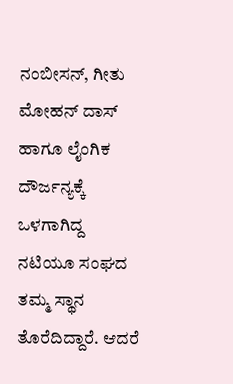ನಂಬೀಸನ್, ಗೀತು ಮೋಹನ್ ದಾಸ್ ಹಾಗೂ ಲೈಂಗಿಕ ದೌರ್ಜನ್ಯಕ್ಕೆ ಒಳಗಾಗಿದ್ದ ನಟಿಯೂ ಸಂಘದ ತಮ್ಮ ಸ್ಥಾನ ತೊರೆದಿದ್ದಾರೆ. ಆದರೆ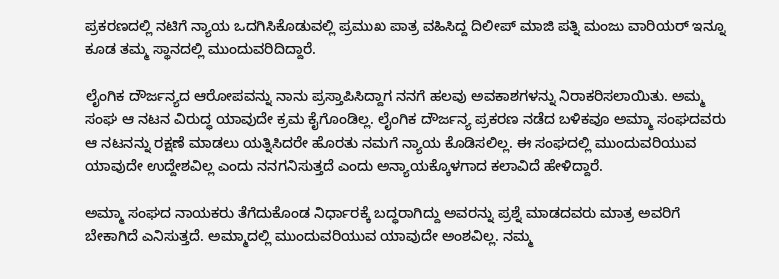ಪ್ರಕರಣದಲ್ಲಿ ನಟಿಗೆ ನ್ಯಾಯ ಒದಗಿಸಿಕೊಡುವಲ್ಲಿ ಪ್ರಮುಖ ಪಾತ್ರ ವಹಿಸಿದ್ದ ದಿಲೀಪ್ ಮಾಜಿ ಪತ್ನಿ ಮಂಜು ವಾರಿಯರ್ ಇನ್ನೂ ಕೂಡ ತಮ್ಮ ಸ್ಥಾನದಲ್ಲಿ ಮುಂದುವರಿದಿದ್ದಾರೆ.

ಲೈಂಗಿಕ ದೌರ್ಜನ್ಯದ ಆರೋಪವನ್ನು ನಾನು ಪ್ರಸ್ತಾಪಿಸಿದ್ದಾಗ ನನಗೆ ಹಲವು ಅವಕಾಶಗಳನ್ನು ನಿರಾಕರಿಸಲಾಯಿತು. ಅಮ್ಮ ಸಂಘ ಆ ನಟನ ವಿರುದ್ಧ ಯಾವುದೇ ಕ್ರಮ ಕೈಗೊಂಡಿಲ್ಲ. ಲೈಂಗಿಕ ದೌರ್ಜನ್ಯ ಪ್ರಕರಣ ನಡೆದ ಬಳಿಕವೂ ಅಮ್ಮಾ ಸಂಘದವರು ಆ ನಟನನ್ನು ರಕ್ಷಣೆ ಮಾಡಲು ಯತ್ನಿಸಿದರೇ ಹೊರತು ನಮಗೆ ನ್ಯಾಯ ಕೊಡಿಸಲಿಲ್ಲ. ಈ ಸಂಘದಲ್ಲಿ ಮುಂದುವರಿಯುವ ಯಾವುದೇ ಉದ್ದೇಶವಿಲ್ಲ ಎಂದು ನನಗನಿಸುತ್ತದೆ ಎಂದು ಅನ್ಯಾಯಕ್ಕೊಳಗಾದ ಕಲಾವಿದೆ ಹೇಳಿದ್ದಾರೆ.

ಅಮ್ಮಾ ಸಂಘದ ನಾಯಕರು ತೆಗೆದುಕೊಂಡ ನಿರ್ಧಾರಕ್ಕೆ ಬದ್ಧರಾಗಿದ್ದು ಅವರನ್ನು ಪ್ರಶ್ನೆ ಮಾಡದವರು ಮಾತ್ರ ಅವರಿಗೆ ಬೇಕಾಗಿದೆ ಎನಿಸುತ್ತದೆ. ಅಮ್ಮಾದಲ್ಲಿ ಮುಂದುವರಿಯುವ ಯಾವುದೇ ಅಂಶವಿಲ್ಲ. ನಮ್ಮ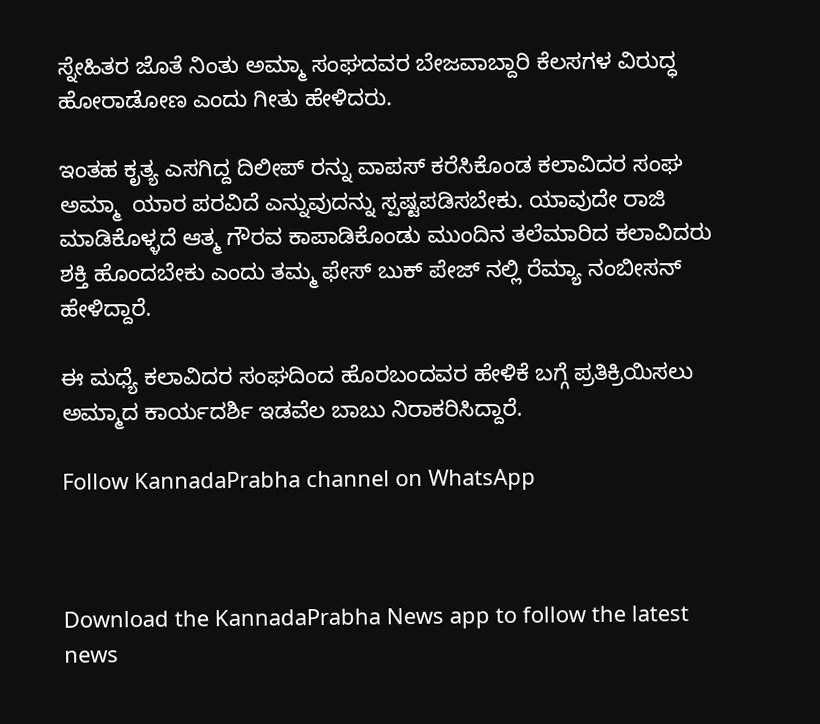ಸ್ನೇಹಿತರ ಜೊತೆ ನಿಂತು ಅಮ್ಮಾ ಸಂಘದವರ ಬೇಜವಾಬ್ದಾರಿ ಕೆಲಸಗಳ ವಿರುದ್ಧ ಹೋರಾಡೋಣ ಎಂದು ಗೀತು ಹೇಳಿದರು.

ಇಂತಹ ಕೃತ್ಯ ಎಸಗಿದ್ದ ದಿಲೀಪ್ ರನ್ನು ವಾಪಸ್ ಕರೆಸಿಕೊಂಡ ಕಲಾವಿದರ ಸಂಘ ಅಮ್ಮಾ  ಯಾರ ಪರವಿದೆ ಎನ್ನುವುದನ್ನು ಸ್ಪಷ್ಟಪಡಿಸಬೇಕು. ಯಾವುದೇ ರಾಜಿ ಮಾಡಿಕೊಳ್ಳದೆ ಆತ್ಮ ಗೌರವ ಕಾಪಾಡಿಕೊಂಡು ಮುಂದಿನ ತಲೆಮಾರಿದ ಕಲಾವಿದರು ಶಕ್ತಿ ಹೊಂದಬೇಕು ಎಂದು ತಮ್ಮ ಫೇಸ್ ಬುಕ್ ಪೇಜ್ ನಲ್ಲಿ ರೆಮ್ಯಾ ನಂಬೀಸನ್ ಹೇಳಿದ್ದಾರೆ.

ಈ ಮಧ್ಯೆ ಕಲಾವಿದರ ಸಂಘದಿಂದ ಹೊರಬಂದವರ ಹೇಳಿಕೆ ಬಗ್ಗೆ ಪ್ರತಿಕ್ರಿಯಿಸಲು ಅಮ್ಮಾದ ಕಾರ್ಯದರ್ಶಿ ಇಡವೆಲ ಬಾಬು ನಿರಾಕರಿಸಿದ್ದಾರೆ.

Follow KannadaPrabha channel on WhatsApp



Download the KannadaPrabha News app to follow the latest news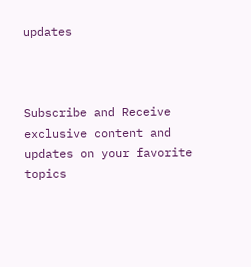updates



Subscribe and Receive exclusive content and updates on your favorite topics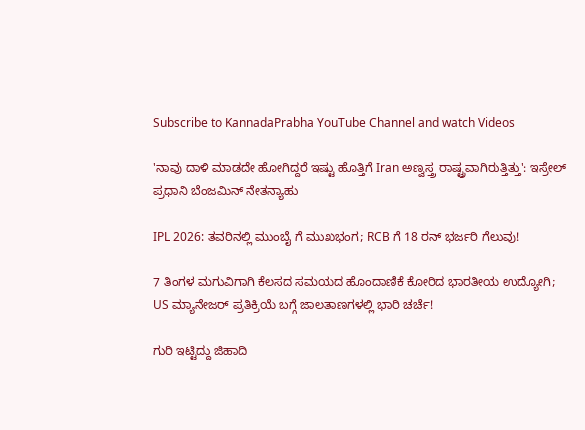Subscribe to KannadaPrabha YouTube Channel and watch Videos

'ನಾವು ದಾಳಿ ಮಾಡದೇ ಹೋಗಿದ್ದರೆ ಇಷ್ಟು ಹೊತ್ತಿಗೆ Iran ಅಣ್ವಸ್ತ್ರ ರಾಷ್ಟ್ರವಾಗಿರುತ್ತಿತ್ತು': ಇಸ್ರೇಲ್ ಪ್ರಧಾನಿ ಬೆಂಜಮಿನ್ ನೇತನ್ಯಾಹು

IPL 2026: ತವರಿನಲ್ಲಿ ಮುಂಬೈ ಗೆ ಮುಖಭಂಗ; RCB ಗೆ 18 ರನ್ ಭರ್ಜರಿ ಗೆಲುವು!

7 ತಿಂಗಳ ಮಗುವಿಗಾಗಿ ಕೆಲಸದ ಸಮಯದ ಹೊಂದಾಣಿಕೆ ಕೋರಿದ ಭಾರತೀಯ ಉದ್ಯೋಗಿ; US ಮ್ಯಾನೇಜರ್ ಪ್ರತಿಕ್ರಿಯೆ ಬಗ್ಗೆ ಜಾಲತಾಣಗಳಲ್ಲಿ ಭಾರಿ ಚರ್ಚೆ!

ಗುರಿ ಇಟ್ಟಿದ್ದು ಜಿಹಾದಿ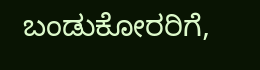ಬಂಡುಕೋರರಿಗೆ,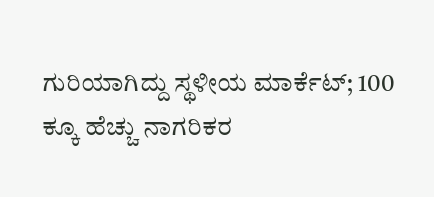ಗುರಿಯಾಗಿದ್ದು ಸ್ಥಳೀಯ ಮಾರ್ಕೆಟ್; 100 ಕ್ಕೂ ಹೆಚ್ಚು ನಾಗರಿಕರ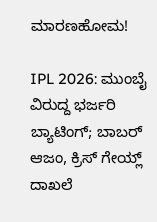ಮಾರಣಹೋಮ!

IPL 2026: ಮುಂಬೈ ವಿರುದ್ದ ಭರ್ಜರಿ ಬ್ಯಾಟಿಂಗ್; ಬಾಬರ್ ಆಜಂ, ಕ್ರಿಸ್ ಗೇಯ್ಲ್ ದಾಖಲೆ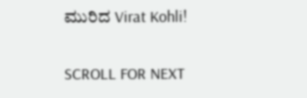ಮುರಿದ Virat Kohli!

SCROLL FOR NEXT